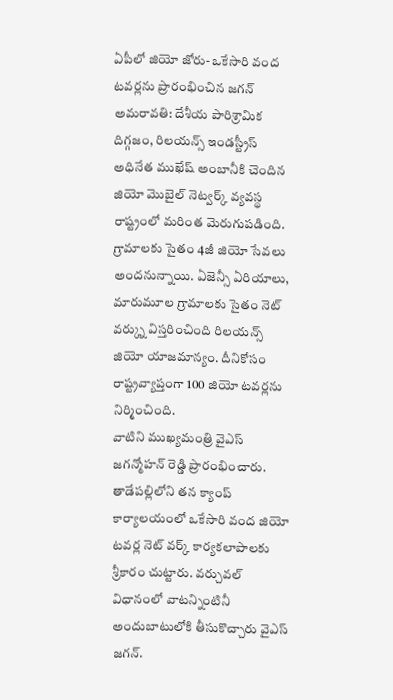ఏపీలో జియో జోరు- ఒకేసారి వంద టవర్లను ప్రారంభించిన జగన్
అమరావతి: దేశీయ పారిశ్రామిక దిగ్గజం, రిలయన్స్ ఇండస్ట్రీస్ అధినేత ముఖేష్ అంబానీకి చెందిన జియో మొబైల్ నెట్వర్క్ వ్యవస్థ రాష్ట్రంలో మరింత మెరుగుపడింది. గ్రామాలకు సైతం 4జీ జియో సేవలు అందనున్నాయి. ఏజెన్సీ ఏరియాలు, మారుమూల గ్రామాలకు సైతం నెట్ వర్క్ను విస్తరించింది రిలయన్స్ జియో యాజమాన్యం. దీనికోసం రాష్ట్రవ్యాప్తంగా 100 జియో టవర్లను నిర్మించింది.
వాటిని ముఖ్యమంత్రి వైఎస్ జగన్మోహన్ రెడ్డి ప్రారంభించారు. తాడేపల్లిలోని తన క్యాంప్ కార్యాలయంలో ఒకేసారి వంద జియో టవర్ల నెట్ వర్క్ కార్యకలాపాలకు శ్రీకారం చుట్టారు. వర్చువల్ విధానంలో వాటన్నింటినీ అందుబాటులోకి తీసుకొచ్చారు వైఎస్ జగన్.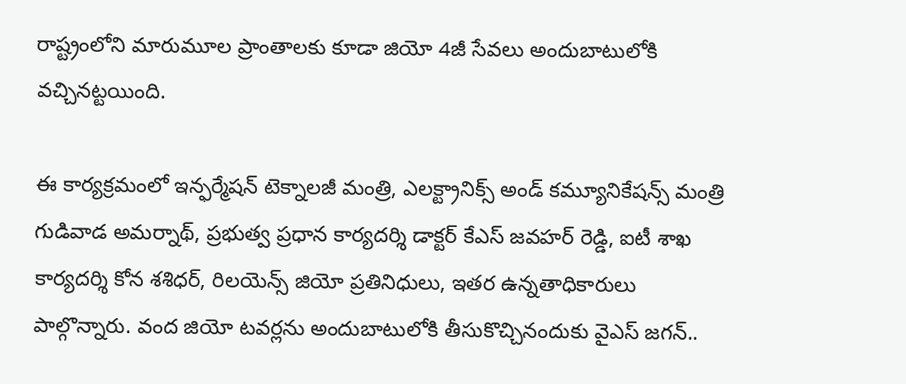రాష్ట్రంలోని మారుమూల ప్రాంతాలకు కూడా జియో 4జీ సేవలు అందుబాటులోకి వచ్చినట్టయింది.

ఈ కార్యక్రమంలో ఇన్ఫర్మేషన్ టెక్నాలజీ మంత్రి, ఎలక్ట్రానిక్స్ అండ్ కమ్యూనికేషన్స్ మంత్రి గుడివాడ అమర్నాథ్, ప్రభుత్వ ప్రధాన కార్యదర్శి డాక్టర్ కేఎస్ జవహర్ రెడ్డి, ఐటీ శాఖ కార్యదర్శి కోన శశిధర్, రిలయెన్స్ జియో ప్రతినిధులు, ఇతర ఉన్నతాధికారులు పాల్గొన్నారు. వంద జియో టవర్లను అందుబాటులోకి తీసుకొచ్చినందుకు వైఎస్ జగన్..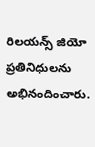రిలయన్స్ జియో ప్రతినిధులను అభినందించారు.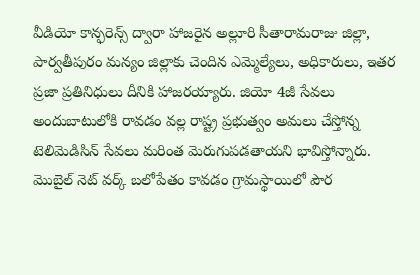వీడియో కాన్ఫరెన్స్ ద్వారా హాజరైన అల్లూరి సీతారామరాజు జిల్లా, పార్వతీపురం మన్యం జిల్లాకు చెందిన ఎమ్మెల్యేలు, అధికారులు, ఇతర ప్రజా ప్రతినిధులు దీనికి హాజరయ్యారు. జియో 4జీ సేవలు అందుబాటులోకి రావడం వల్ల రాష్ట్ర ప్రభుత్వం అమలు చేస్తోన్న టెలిమెడిసిన్ సేవలు మరింత మెరుగుపడతాయని భావిస్తోన్నారు. మొబైల్ నెట్ వర్క్ బలోపేతం కావడం గ్రామస్థాయిలో పౌర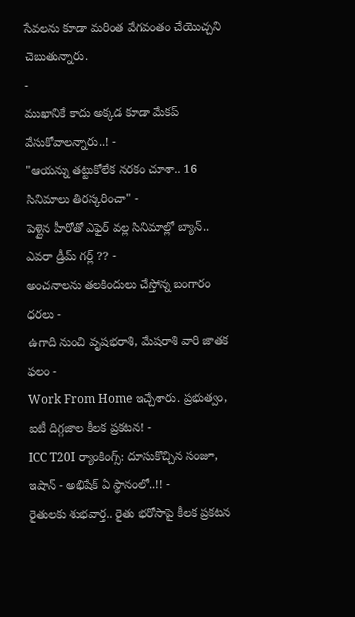సేవలను కూడా మరింత వేగవంతం చేయొచ్చని చెబుతున్నారు.
-
ముఖానికే కాదు అక్కడ కూడా మేకప్ వేసుకోవాలన్నారు..! -
"ఆయన్ను తట్టుకోలేక నరకం చూశా.. 16 సినిమాలు తిరస్కరించా" -
పెళ్లైన హీరోతో ఎఫైర్ వల్ల సినిమాల్లో బ్యాన్.. ఎవరా డ్రీమ్ గర్ల్ ?? -
అంచనాలను తలకిందులు చేస్తోన్న బంగారం ధరలు -
ఉగాది నుంచి వృషభరాశి, మేషరాశి వారి జాతక ఫలం -
Work From Home ఇచ్చేశారు. ప్రభుత్వం, ఐటీ దిగ్గజాల కీలక ప్రకటన! -
ICC T20I ర్యాంకింగ్స్: దూసుకొచ్చిన సంజూ, ఇషాన్ - అభిషేక్ ఏ స్థానంలో..!! -
రైతులకు శుభవార్త.. రైతు భరోసాపై కీలక ప్రకటన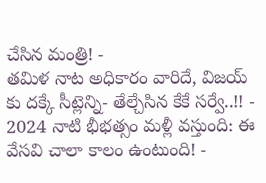చేసిన మంత్రి! -
తమిళ నాట అధికారం వారిదే, విజయ్ కు దక్కే సీట్లెన్ని- తేల్చేసిన కేకే సర్వే..!! -
2024 నాటి భీభత్సం మళ్లీ వస్తుంది: ఈ వేసవి చాలా కాలం ఉంటుంది! -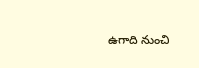ఉగాది నుంచి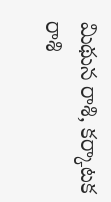మిథున రాశి, కర్కాటక రాశి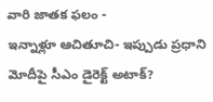వారి జాతక ఫలం -
ఇన్నాళ్లూ ఆచితూచి- ఇప్పుడు ప్రధాని మోదీపై సీఎం డైరెక్ట్ అటాక్?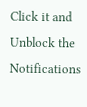Click it and Unblock the Notifications